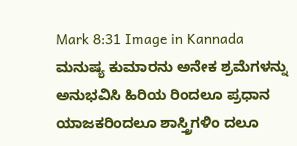Mark 8:31 Image in Kannada
ಮನುಷ್ಯ ಕುಮಾರನು ಅನೇಕ ಶ್ರಮೆಗಳನ್ನು ಅನುಭವಿಸಿ ಹಿರಿಯ ರಿಂದಲೂ ಪ್ರಧಾನ ಯಾಜಕರಿಂದಲೂ ಶಾಸ್ತ್ರಿಗಳಿಂ ದಲೂ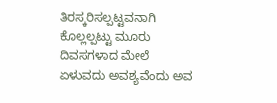ತಿರಸ್ಕರಿಸಲ್ಪಟ್ಟವನಾಗಿ ಕೊಲ್ಲಲ್ಪಟ್ಟು ಮೂರು ದಿವಸಗಳಾದ ಮೇಲೆ ಏಳುವದು ಅವಶ್ಯವೆಂದು ಅವ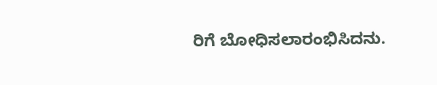ರಿಗೆ ಬೋಧಿಸಲಾರಂಭಿಸಿದನು.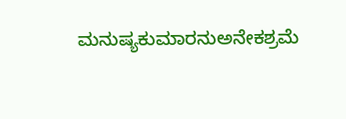ಮನುಷ್ಯಕುಮಾರನುಅನೇಕಶ್ರಮೆ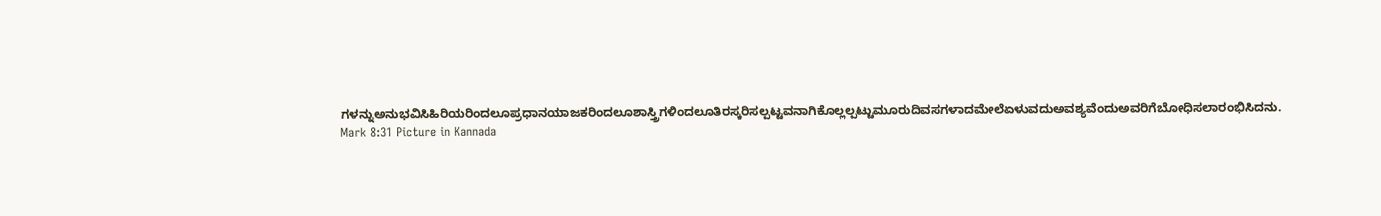ಗಳನ್ನುಅನುಭವಿಸಿಹಿರಿಯರಿಂದಲೂಪ್ರಧಾನಯಾಜಕರಿಂದಲೂಶಾಸ್ತ್ರಿಗಳಿಂದಲೂತಿರಸ್ಕರಿಸಲ್ಪಟ್ಟವನಾಗಿಕೊಲ್ಲಲ್ಪಟ್ಟುಮೂರುದಿವಸಗಳಾದಮೇಲೆಏಳುವದುಅವಶ್ಯವೆಂದುಅವರಿಗೆಬೋಧಿಸಲಾರಂಭಿಸಿದನು.
Mark 8:31 Picture in Kannada